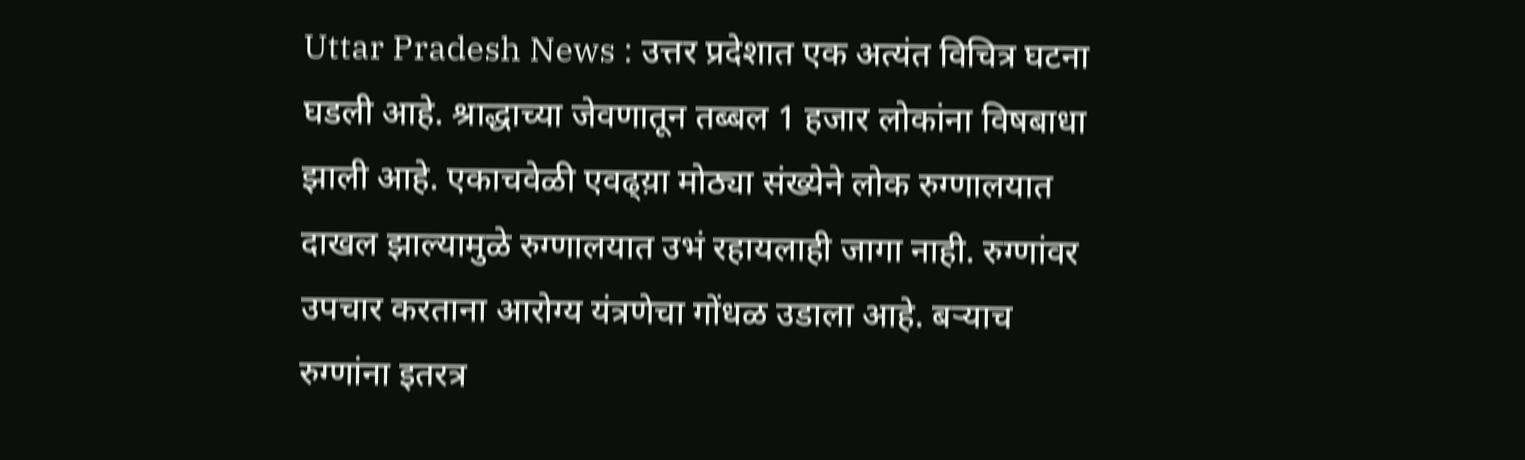Uttar Pradesh News : उत्तर प्रदेशात एक अत्यंत विचित्र घटना घडली आहे. श्राद्धाच्या जेवणातून तब्बल 1 हजार लोकांना विषबाधा झाली आहे. एकाचवेळी एवढ्य़ा मोठ्या संख्येने लोक रुग्णालयात दाखल झाल्यामुळे रुग्णालयात उभं रहायलाही जागा नाही. रुग्णांवर उपचार करताना आरोग्य यंत्रणेचा गोंधळ उडाला आहे. बऱ्याच रुग्णांना इतरत्र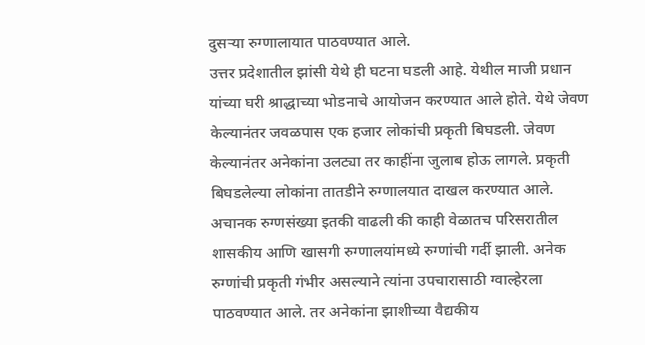दुसऱ्या रुग्णालायात पाठवण्यात आले.
उत्तर प्रदेशातील झांसी येथे ही घटना घडली आहे. येथील माजी प्रधान यांच्या घरी श्राद्धाच्या भोडनाचे आयोजन करण्यात आले होते. येथे जेवण केल्यानंतर जवळपास एक हजार लोकांची प्रकृती बिघडली. जेवण केल्यानंतर अनेकांना उलट्या तर काहींना जुलाब होऊ लागले. प्रकृती बिघडलेल्या लोकांना तातडीने रुग्णालयात दाखल करण्यात आले. अचानक रुग्णसंख्या इतकी वाढली की काही वेळातच परिसरातील शासकीय आणि खासगी रुग्णालयांमध्ये रुग्णांची गर्दी झाली. अनेक रुग्णांची प्रकृती गंभीर असल्याने त्यांना उपचारासाठी ग्वाल्हेरला पाठवण्यात आले. तर अनेकांना झाशीच्या वैद्यकीय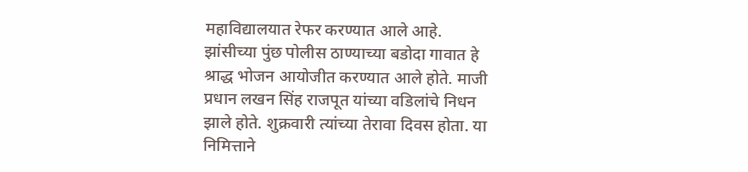महाविद्यालयात रेफर करण्यात आले आहे.
झांसीच्या पुंछ पोलीस ठाण्याच्या बडोदा गावात हे श्राद्ध भोजन आयोजीत करण्यात आले होते. माजी प्रधान लखन सिंह राजपूत यांच्या वडिलांचे निधन झाले होते. शुक्रवारी त्यांच्या तेरावा दिवस होता. या निमित्ताने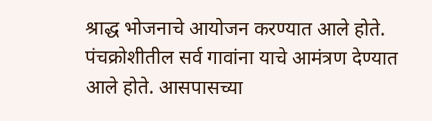श्राद्ध भोजनाचे आयोजन करण्यात आले होते. पंचक्रोशीतील सर्व गावांना याचे आमंत्रण देण्यात आले होते. आसपासच्या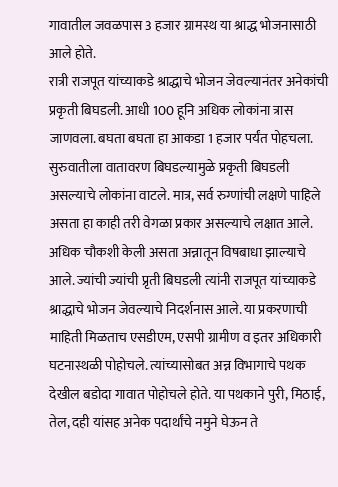गावातील जवळपास 3 हजार ग्रामस्थ या श्राद्ध भोजनासाठी आले होते.
रात्री राजपूत यांच्याकडे श्राद्धाचे भोजन जेवल्यानंतर अनेकांची प्रकृती बिघडली. आधी 100 हूनि अधिक लोकांना त्रास जाणवला. बघता बघता हा आकडा 1 हजार पर्यंत पोहचला. सुरुवातीला वातावरण बिघडल्यामुळे प्रकृती बिघडली असल्याचे लोकांना वाटले. मात्र, सर्व रुग्णांची लक्षणे पाहिले असता हा काही तरी वेगळा प्रकार असल्याचे लक्षात आले. अधिक चौकशी केली असता अन्नातून विषबाधा झाल्याचे आले. ज्यांची ज्यांची प्रृती बिघडली त्यांनी राजपूत यांच्याकडे श्राद्धाचे भोजन जेवल्याचे निदर्शनास आले. या प्रकरणाची माहिती मिळताच एसडीएम, एसपी ग्रामीण व इतर अधिकारी घटनास्थळी पोहोचले. त्यांच्यासोबत अन्न विभागाचे पथक देखील बडोदा गावात पोहोचले होते. या पथकाने पुरी, मिठाई, तेल, दही यांसह अनेक पदार्थांचे नमुने घेऊन ते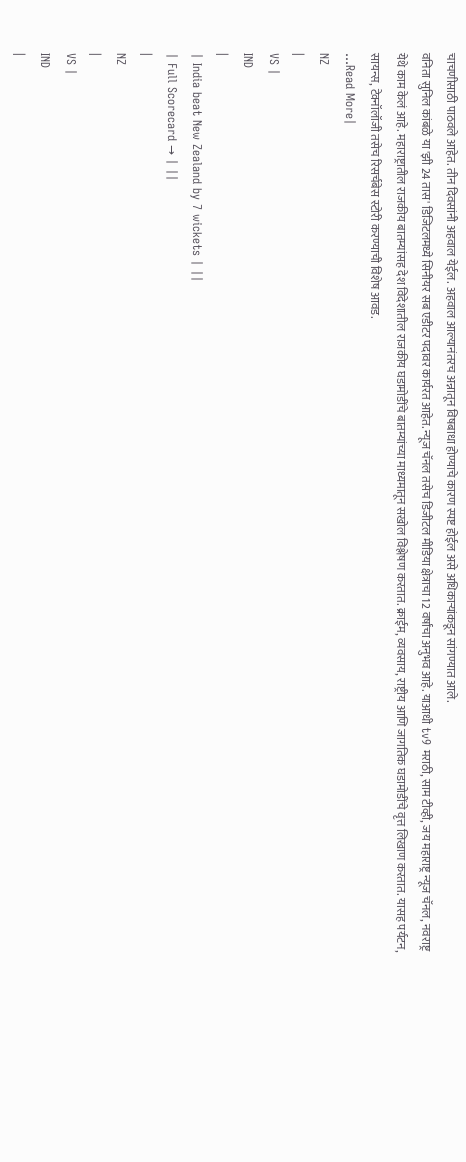चाचणीसाठी पाठवले आहेत. तीन दिवसांनी अहवाल येईल. अहवाल आल्यानंतरच अन्नातून विषबाधा होण्याचे कारण स्पष्ट होईल असे अधिकाऱ्यांकडून सांगण्यात आले.
वनिता सुनिल कांबळे या 'झी 24 तास' डिजिटलमध्ये सिनीयर सब एडीटर पदावर कार्यरत आहेत. न्यूज चॅनल तसेच डिजीटल मीडिया क्षेत्राचा 12 वर्षांचा अनुभव आहे. याआधी tv9 मराठी, साम टीव्ही, जय महाराष्ट्र न्यूज चॅनल, नवराष्ट्र येथे काम केलं आहे. महाराष्ट्रातील राजकीय बातम्यांसह देश विदेशातील राजकीय घडामोडींचे बातम्यांच्या माध्यमातून सखोल विश्लेषण करतात. क्राईम, व्यवसाय, राष्ट्रीय आणि जागतिक घडामोडींचे वृत्त लिखाण करतात. यासह पर्यटन, सायन्स, टेक्नॉलॉजी तसेच रिसर्चबेस स्टोरी करण्याची विशेष आवड.
...Read More|
NZ
|
VS |
IND
|
| India beat New Zealand by 7 wickets | ||
| Full Scorecard → | ||
|
NZ
|
VS |
IND
|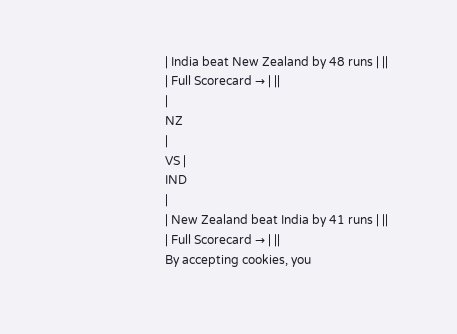| India beat New Zealand by 48 runs | ||
| Full Scorecard → | ||
|
NZ
|
VS |
IND
|
| New Zealand beat India by 41 runs | ||
| Full Scorecard → | ||
By accepting cookies, you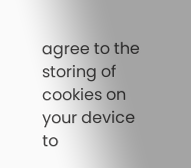agree to the storing of cookies on your device to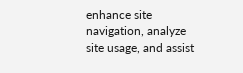enhance site navigation, analyze site usage, and assist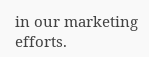in our marketing efforts.